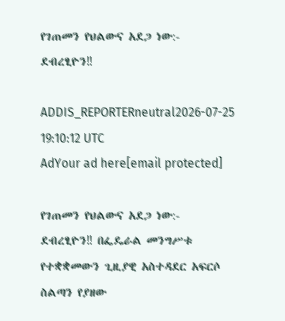የገጠመን የህልውና አደጋ ነው:- ደብረፂዮን‼

ADDIS_REPORTERneutral2026-07-25 19:10:12 UTC
AdYour ad here[email protected]

የገጠመን የህልውና አደጋ ነው:- ደብረፂዮን‼ በፌዴራል መንግሥቱ የተቋቋመውን ጊዚያዊ አስተዳደር አፍርሶ ስልጣን የያዘው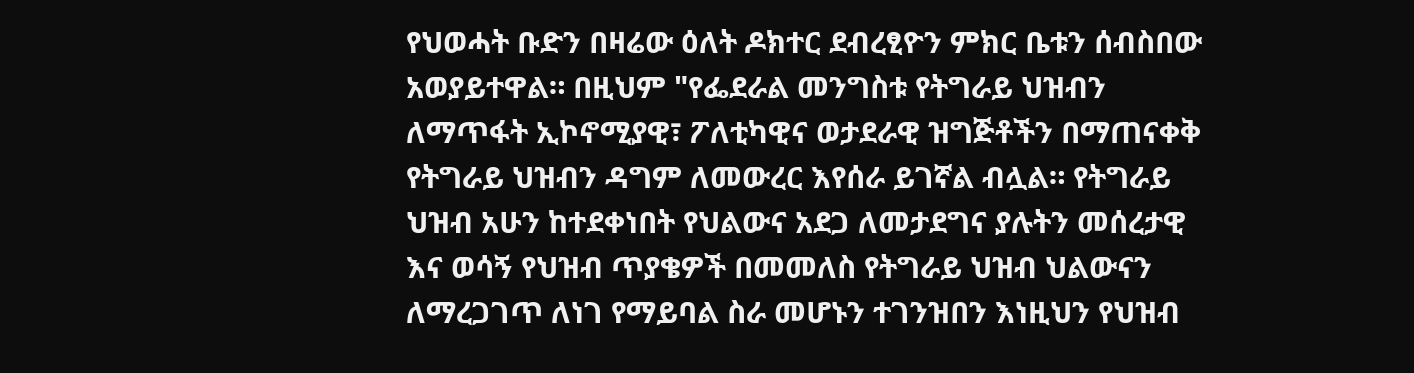የህወሓት ቡድን በዛሬው ዕለት ዶክተር ደብረፂዮን ምክር ቤቱን ሰብስበው አወያይተዋል። በዚህም "የፌደራል መንግስቱ የትግራይ ህዝብን ለማጥፋት ኢኮኖሚያዊ፣ ፖለቲካዊና ወታደራዊ ዝግጅቶችን በማጠናቀቅ የትግራይ ህዝብን ዳግም ለመውረር እየሰራ ይገኛል ብሏል። የትግራይ ህዝብ አሁን ከተደቀነበት የህልውና አደጋ ለመታደግና ያሉትን መሰረታዊ እና ወሳኝ የህዝብ ጥያቄዎች በመመለስ የትግራይ ህዝብ ህልውናን ለማረጋገጥ ለነገ የማይባል ስራ መሆኑን ተገንዝበን እነዚህን የህዝብ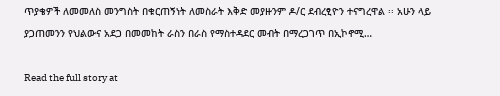ጥያቄዎች ለመመለስ መንግስት በቁርጠኝነት ለመስራት እቅድ መያዙንም ዶ/ር ደብረፂዮን ተናግረዋል ፡፡ አሁን ላይ ያጋጠመንን የህልውና አደጋ በመመከት ራስን በራስ የማስተዳደር መብት በማረጋገጥ በኢኮኖሚ…

Read the full story at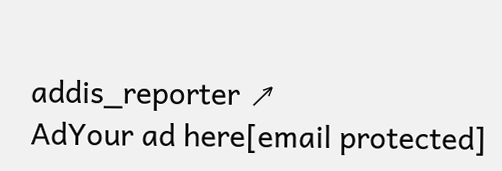addis_reporter ↗
AdYour ad here[email protected]